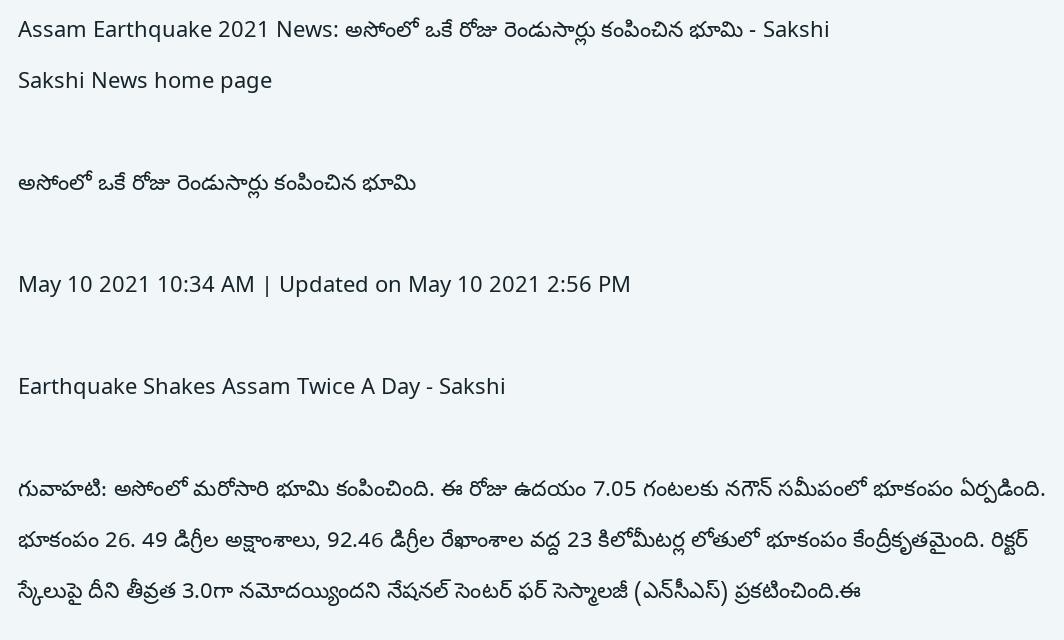Assam Earthquake 2021 News: అసోంలో ఒకే రోజు రెండుసార్లు కంపించిన భూమి - Sakshi
Sakshi News home page

అసోంలో ఒకే రోజు రెండుసార్లు కంపించిన భూమి

May 10 2021 10:34 AM | Updated on May 10 2021 2:56 PM

Earthquake Shakes Assam Twice A Day - Sakshi

గువాహ‌టి: అసోంలో మరోసారి భూమి కంపించింది. ఈ రోజు ఉద‌యం 7.05 గంట‌ల‌కు న‌గౌన్ స‌మీపంలో భూకంపం ఏర్పడింది. భూకంపం 26. 49 డిగ్రీల అక్షాంశాలు, 92.46 డిగ్రీల రేఖాంశాల వద్ద 23 కిలోమీటర్ల లోతులో భూకంపం కేంద్రీకృతమైంది. రిక్ట‌ర్ స్కేలుపై దీని తీవ్ర‌త 3.0గా న‌మోద‌య్యింద‌ని నేష‌న‌ల్ సెంట‌ర్ ఫ‌ర్‌ సెస్మాల‌జీ (ఎన్‌సీఎస్‌) ప్ర‌క‌టించింది.ఈ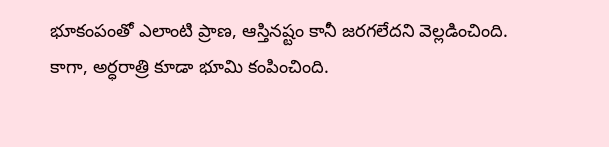భూకంపంతో ఎలాంటి ప్రాణ‌, ఆస్తిన‌ష్టం కానీ జ‌ర‌గ‌లేద‌ని వెల్ల‌డించింది. కాగా, అర్ధరాత్రి కూడా భూమి కంపించింది.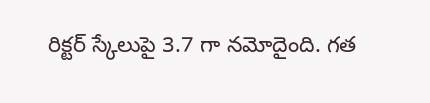రిక్టర్‌ స్కేలుపై 3.7 గా నమోదైంది. గత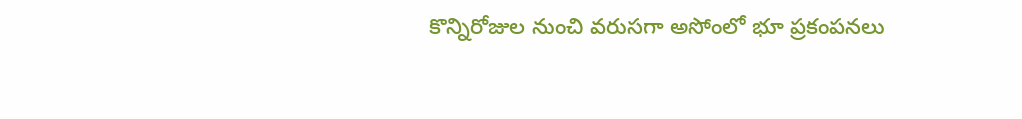కొన్నిరోజుల నుంచి వరుసగా అసోంలో భూ ప్రకంపనలు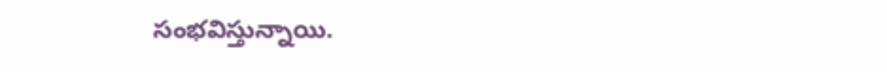సంభవిస్తున్నాయి.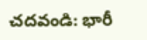చదవండి: భారీ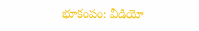భూకంపం: వీడియో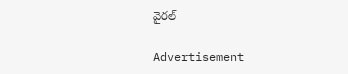వైరల్‌

Advertisement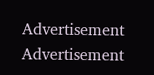Advertisement
Advertisement